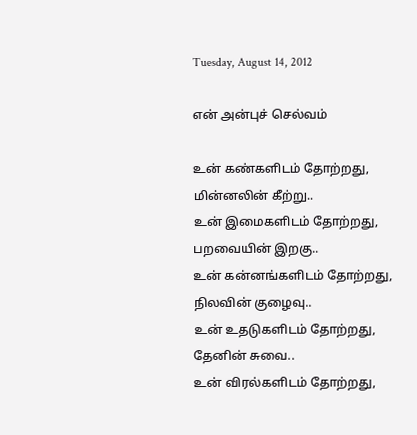Tuesday, August 14, 2012

என் அன்புச் செல்வம்

உன் கண்களிடம் தோற்றது, மின்னலின் கீற்று..
உன் இமைகளிடம் தோற்றது, பறவையின் இறகு..
உன் கன்னங்களிடம் தோற்றது, நிலவின் குழைவு..
உன் உதடுகளிடம் தோற்றது, தேனின் சுவை..
உன் விரல்களிடம் தோற்றது,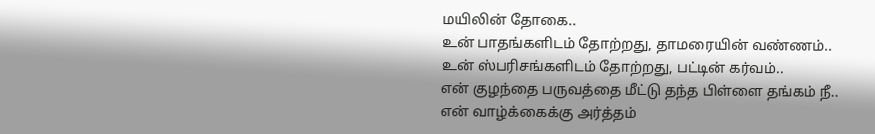மயிலின் தோகை..
உன் பாதங்களிடம் தோற்றது, தாமரையின் வண்ணம்..
உன் ஸ்பரிசங்களிடம் தோற்றது, பட்டின் கர்வம்..
என் குழந்தை பருவத்தை மீட்டு தந்த பிள்ளை தங்கம் நீ..
என் வாழ்க்கைக்கு அர்த்தம்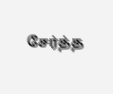சேர்த்த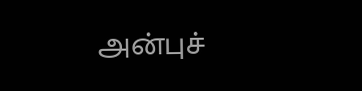அன்புச்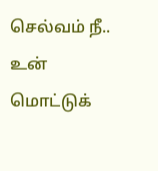செல்வம் நீ..
உன் மொட்டுக்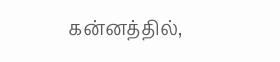கன்னத்தில்,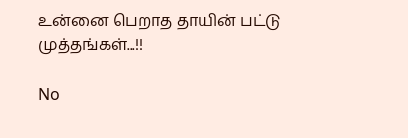உன்னை பெறாத தாயின் பட்டு முத்தங்கள்...!!

No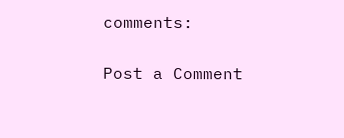comments:

Post a Comment